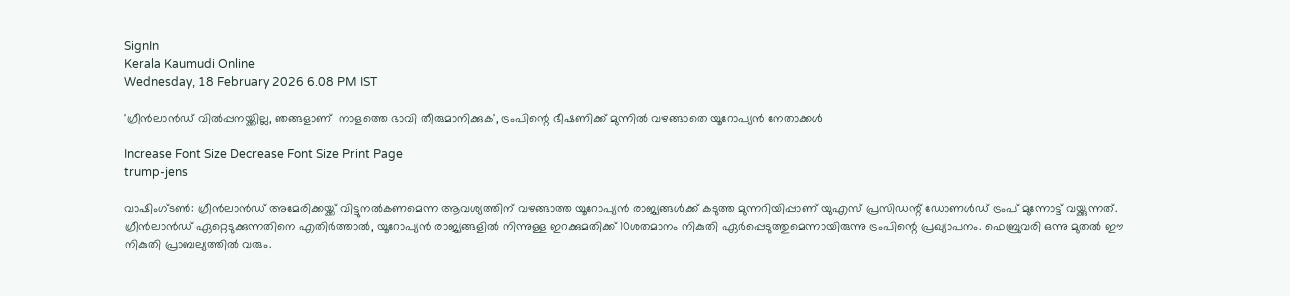SignIn
Kerala Kaumudi Online
Wednesday, 18 February 2026 6.08 PM IST

'ഗ്രീൻലാൻഡ് വിൽപ്പനയ്ക്കില്ല‌, ഞങ്ങളാണ്  നാളത്തെ ഭാവി തീരുമാനിക്കുക', ട്രംപിന്റെ ഭീഷണിക്ക് മുന്നിൽ വഴങ്ങാതെ യൂറോപ്യൻ നേതാക്കൾ

Increase Font Size Decrease Font Size Print Page
trump-jens

വാഷിംഗ്ടൺ: ഗ്രീൻലാൻഡ് അമേരിക്കയ്ക്ക് വിട്ടുനൽകണമെന്ന ആവശ്യത്തിന് വഴങ്ങാത്ത യൂറോപ്യൻ രാജ്യങ്ങൾക്ക് കടുത്ത മുന്നറിയിപ്പാണ് യുഎസ് പ്രസിഡന്റ് ഡോണൾഡ് ട്രംപ് മുന്നോട്ട് വയ്ക്കുന്നത്. ഗ്രീൻലാൻഡ് ഏറ്റെടുക്കുന്നതിനെ എതിർത്താൽ, യൂറോപ്യൻ രാജ്യങ്ങളിൽ നിന്നുള്ള ഇറക്കുമതിക്ക് 10ശതമാനം നികുതി ഏർപ്പെടുത്തുമെന്നായിരുന്നു ട്രംപിന്റെ പ്രഖ്യാപനം. ഫെബ്രുവരി ഒന്നു മുതൽ ഈ നികുതി പ്രാബല്യത്തിൽ വരും.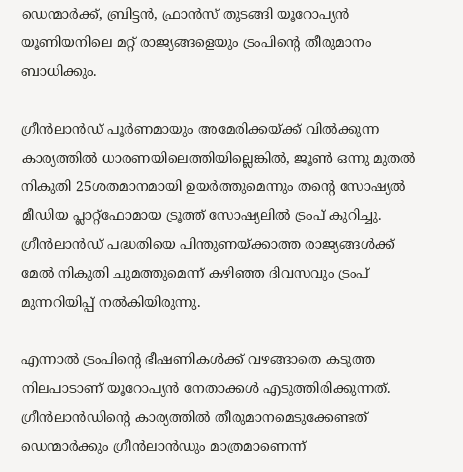ഡെന്മാർക്ക്, ബ്രിട്ടൻ, ഫ്രാൻസ് തുടങ്ങി യൂറോപ്യൻ യൂണിയനിലെ മറ്റ് രാജ്യങ്ങളെയും ട്രംപിന്റെ തീരുമാനം ബാധിക്കും.

ഗ്രീൻലാൻഡ് പൂർണമായും അമേരിക്കയ്ക്ക് വിൽക്കുന്ന കാര്യത്തിൽ ധാരണയിലെത്തിയില്ലെങ്കിൽ, ജൂൺ ഒന്നു മുതൽ നികുതി 25ശതമാനമായി ഉയർത്തുമെന്നും തന്റെ സോഷ്യൽ മീഡിയ പ്ലാറ്റ്‌ഫോമായ ട്രൂത്ത് സോഷ്യലിൽ ട്രംപ് കുറിച്ചു. ഗ്രീൻലാൻഡ് പദ്ധതിയെ പിന്തുണയ്ക്കാത്ത രാജ്യങ്ങൾക്ക് മേൽ നികുതി ചുമത്തുമെന്ന് കഴിഞ്ഞ ദിവസവും ട്രംപ് മുന്നറിയിപ്പ് നൽകിയിരുന്നു.

എന്നാൽ ട്രംപിന്റെ ഭീഷണികൾക്ക് വഴങ്ങാതെ കടുത്ത നിലപാടാണ് യൂറോപ്യൻ നേതാക്കൾ എടുത്തിരിക്കുന്നത്. ഗ്രീൻലാൻഡിന്റെ കാര്യത്തിൽ തീരുമാനമെടുക്കേണ്ടത് ഡെന്മാർക്കും ഗ്രീൻലാൻഡും മാത്രമാണെന്ന്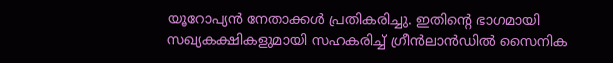യൂറോപ്യൻ നേതാക്കൾ പ്രതികരിച്ചു. ഇതിന്റെ ഭാഗമായി സഖ്യകക്ഷികളുമായി സഹകരിച്ച് ഗ്രീൻലാൻഡിൽ സൈനിക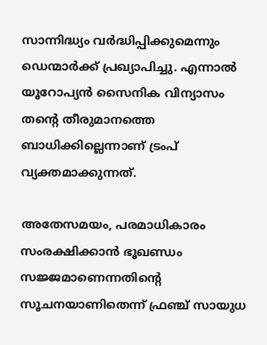സാന്നിദ്ധ്യം വർദ്ധിപ്പിക്കുമെന്നും ഡെന്മാർക്ക് പ്രഖ്യാപിച്ചു. എന്നാൽ യൂറോപ്യൻ സൈനിക വിന്യാസം തന്റെ തീരുമാനത്തെ ബാധിക്കില്ലെന്നാണ് ട്രംപ് വ്യക്തമാക്കുന്നത്.

അതേസമയം, പരമാധികാരം സംരക്ഷിക്കാൻ ഭൂഖണ്ഡം സജ്ജമാണെന്നതിന്റെ സൂചനയാണിതെന്ന് ഫ്രഞ്ച് സായുധ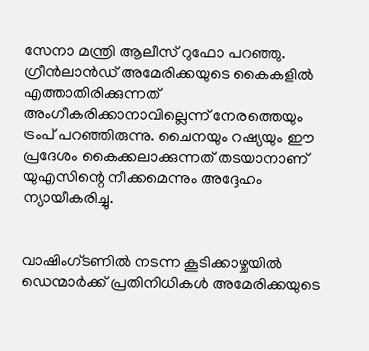സേനാ മന്ത്രി ആലീസ് റുഫോ പറഞ്ഞു. ഗ്രീൻലാൻഡ് അമേരിക്കയുടെ കൈകളിൽ എത്താതിരിക്കുന്നത് അംഗീകരിക്കാനാവില്ലെന്ന് നേരത്തെയും ട്രംപ് പറഞ്ഞിരുന്നു. ചൈനയും റഷ്യയും ഈ പ്രദേശം കൈക്കലാക്കുന്നത് തടയാനാണ് യുഎസിന്റെ നീക്കമെന്നും അദ്ദേഹം ന്യായീകരിച്ചു.


വാഷിംഗ്ടണിൽ നടന്ന കൂടിക്കാഴ്ചയിൽ ഡെന്മാർക്ക് പ്രതിനിധികൾ അമേരിക്കയുടെ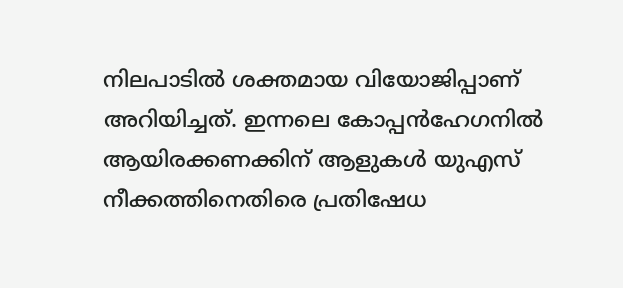നിലപാടിൽ ശക്തമായ വിയോജിപ്പാണ് അറിയിച്ചത്. ഇന്നലെ കോപ്പൻഹേഗനിൽ ആയിരക്കണക്കിന് ആളുകൾ യുഎസ് നീക്കത്തിനെതിരെ പ്രതിഷേധ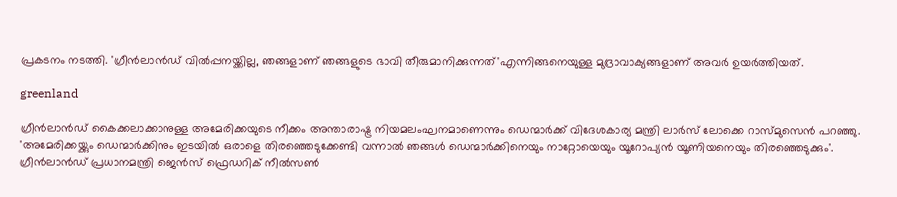പ്രകടനം നടത്തി. 'ഗ്രീൻലാൻഡ് വിൽപ്പനയ്ക്കില്ല, ഞങ്ങളാണ് ഞങ്ങളുടെ ഭാവി തീരുമാനിക്കുന്നത്'എന്നിങ്ങനെയുള്ള മുദ്രാവാക്യങ്ങളാണ് അവർ ഉയർത്തിയത്.

greenland

ഗ്രീൻലാൻഡ് കൈക്കലാക്കാനുള്ള അമേരിക്കയുടെ നീക്കം അന്താരാഷ്ട്ര നിയമലംഘനമാണെന്നും ഡെന്മാർക്ക് വിദേശകാര്യ മന്ത്രി ലാർസ് ലോക്കെ റാസ്മുസെൻ പറഞ്ഞു. 'അമേരിക്കയ്ക്കും ഡെന്മാർക്കിനും ഇടയിൽ ഒരാളെ തിരഞ്ഞെടുക്കേണ്ടി വന്നാൽ ഞങ്ങൾ ഡെന്മാർക്കിനെയും നാറ്റോയെയും യൂറോപ്യൻ യൂണിയനെയും തിരഞ്ഞെടുക്കും'. ഗ്രീൻലാൻഡ് പ്രധാനമന്ത്രി ജെൻസ്‌ ഫ്രെഡറിക് നീൽസൺ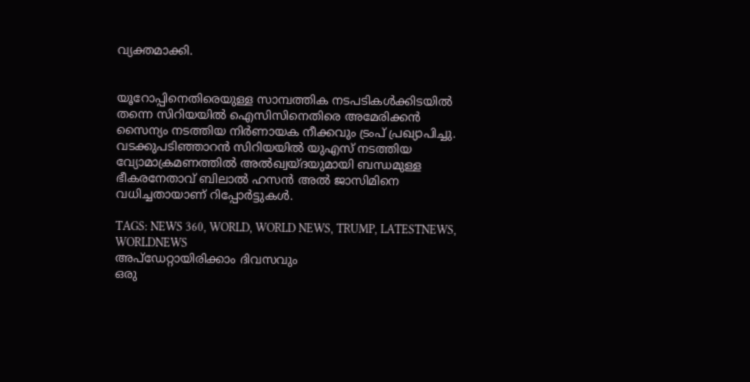വ്യക്തമാക്കി.


യൂറോപ്പിനെതിരെയുള്ള സാമ്പത്തിക നടപടികൾക്കിടയിൽ തന്നെ സിറിയയിൽ ഐസിസിനെതിരെ അമേരിക്കൻ സൈന്യം നടത്തിയ നിർണായക നീക്കവും ട്രംപ് പ്രഖ്യാപിച്ചു. വടക്കുപടിഞ്ഞാറൻ സിറിയയിൽ യുഎസ് നടത്തിയ വ്യോമാക്രമണത്തിൽ അൽഖ്വയ്ദയുമായി ബന്ധമുള്ള ഭീകരനേതാവ് ബിലാൽ ഹസൻ അൽ ജാസിമിനെ വധിച്ചതായാണ് റിപ്പോർട്ടുകൾ.

TAGS: NEWS 360, WORLD, WORLD NEWS, TRUMP, LATESTNEWS, WORLDNEWS
അപ്ഡേറ്റായിരിക്കാം ദിവസവും
ഒരു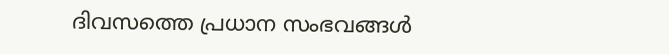ദിവസത്തെ പ്രധാന സംഭവങ്ങൾ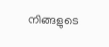നിങ്ങളുടെ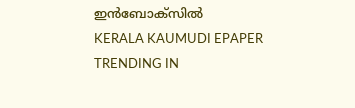ഇൻബോക്സിൽ
KERALA KAUMUDI EPAPER
TRENDING IN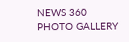NEWS 360
PHOTO GALLERY